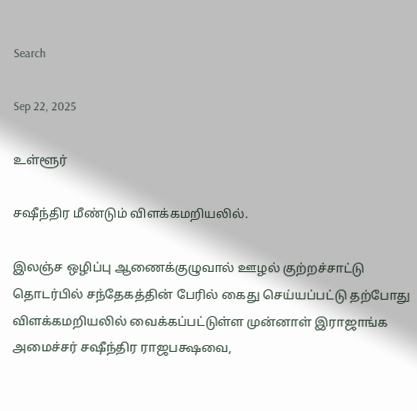Search

Sep 22, 2025

உள்ளூர்

சஷீந்திர மீண்டும் விளக்கமறியலில்.

இலஞ்ச ஒழிப்பு ஆணைக்குழுவால் ஊழல் குற்றச்சாட்டு தொடர்பில் சந்தேகத்தின் பேரில் கைது செய்யப்பட்டு தற்போது விளக்கமறியலில் வைக்கப்பட்டுள்ள முன்னாள் இராஜாங்க அமைச்சர் சஷீந்திர ராஜபக்ஷவை,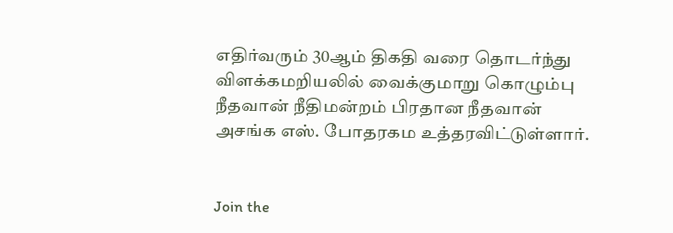எதிர்வரும் 30ஆம் திகதி வரை தொடர்ந்து விளக்கமறியலில் வைக்குமாறு கொழும்பு நீதவான் நீதிமன்றம் பிரதான நீதவான் அசங்க எஸ். போதரகம உத்தரவிட்டுள்ளார்.


Join the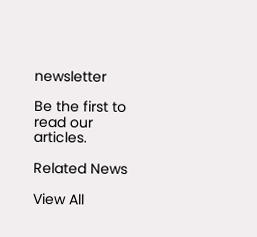newsletter

Be the first to read our articles.

Related News

View All